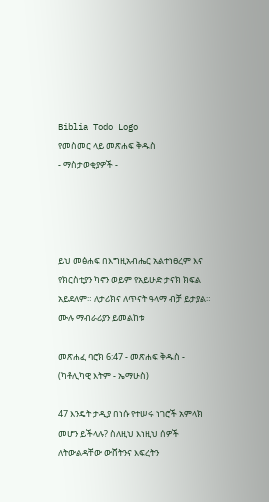Biblia Todo Logo
የመስመር ላይ መጽሐፍ ቅዱስ
- ማስታወቂያዎች -




ይህ መፅሐፍ በእግዚአብሔር አልተነፀረም እና የክርስቲያን ካኖን ወይም የአይሁድ ታናክ ክፍል አይደለም። ለታሪክና ለጥናት ዓላማ ብቻ ይታያል። ሙሉ ማብራሪያን ይመልከቱ

መጽሐፈ ባሮክ 6:47 - መጽሐፍ ቅዱስ - (ካቶሊካዊ እትም - ኤማሁስ)

47 እንዴት ታዲያ በነሱ የተሠሩ ነገሮች አምላክ መሆን ይችላሉ? ስለዚህ እነዚህ ሰዎች ለትውልዳቸው ውሸትንና እፍረትን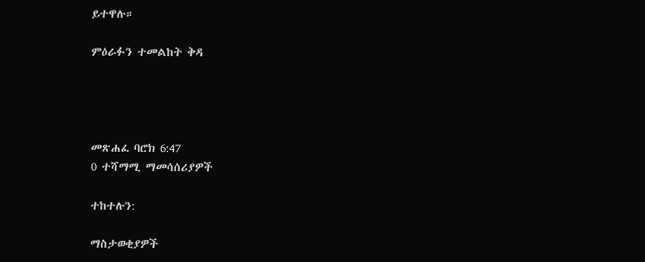ይተዋሉ።

ምዕራፉን ተመልከት ቅዳ




መጽሐፈ ባሮክ 6:47
0 ተሻማሚ ማመሳሰሪያዎች

ተከተሉን:

ማስታወቂያዎች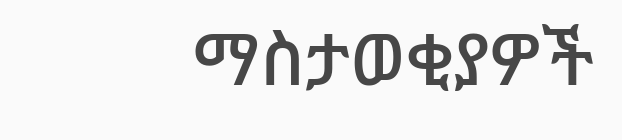ማስታወቂያዎች